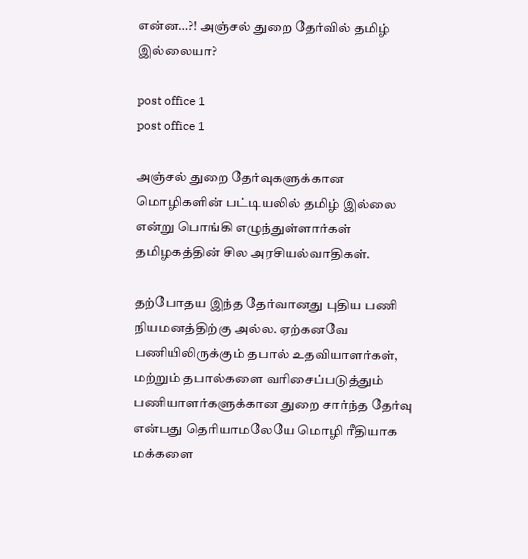என்ன…?! அஞ்சல் துறை தேர்வில் தமிழ் இல்லையா?

post office 1
post office 1

அஞ்சல் துறை தேர்வுகளுக்கான மொழிகளின் பட்டியலில் தமிழ் இல்லை என்று பொங்கி எழுந்துள்ளார்கள் தமிழகத்தின் சில அரசியல்வாதிகள்.

தற்போதய இந்த தேர்வானது புதிய பணி நியமனத்திற்கு அல்ல. ஏற்கனவே பணியிலிருக்கும் தபால் உதவியாளர்கள், மற்றும் தபால்களை வரிசைப்படுத்தும் பணியாளர்களுக்கான துறை சார்ந்த தேர்வு என்பது தெரியாமலேயே மொழி ரீதியாக மக்களை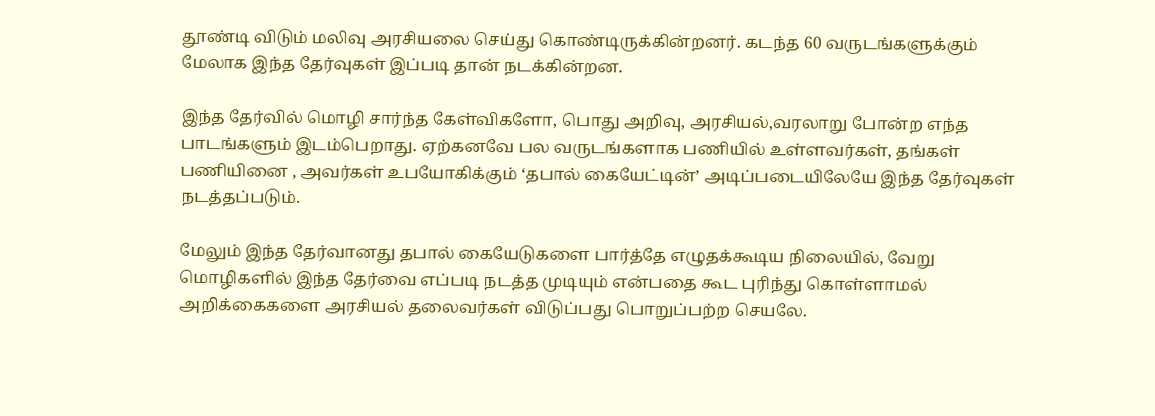தூண்டி விடும் மலிவு அரசியலை செய்து கொண்டிருக்கின்றனர். கடந்த 60 வருடங்களுக்கும் மேலாக இந்த தேர்வுகள் இப்படி தான் நடக்கின்றன.

இந்த தேர்வில் மொழி சார்ந்த கேள்விகளோ, பொது அறிவு, அரசியல்,வரலாறு போன்ற எந்த பாடங்களும் இடம்பெறாது. ஏற்கனவே பல வருடங்களாக பணியில் உள்ளவர்கள், தங்கள் பணியினை , அவர்கள் உபயோகிக்கும் ‘தபால் கையேட்டின்’ அடிப்படையிலேயே இந்த தேர்வுகள் நடத்தப்படும்.

மேலும் இந்த தேர்வானது தபால் கையேடுகளை பார்த்தே எழுதக்கூடிய நிலையில், வேறு மொழிகளில் இந்த தேர்வை எப்படி நடத்த முடியும் என்பதை கூட புரிந்து கொள்ளாமல் அறிக்கைகளை அரசியல் தலைவர்கள் விடுப்பது பொறுப்பற்ற செயலே.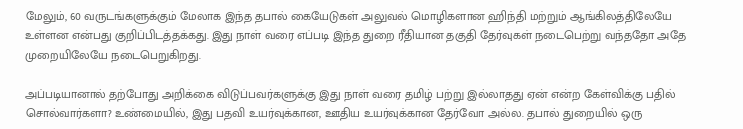மேலும், 60 வருடங்களுக்கும் மேலாக இந்த தபால் கையேடுகள் அலுவல் மொழிகளான ஹிந்தி மற்றும் ஆங்கிலத்திலேயே உள்ளன என்பது குறிப்பிடத்தக்கது. இது நாள் வரை எப்படி இந்த துறை ரீதியான தகுதி தேர்வுகள் நடைபெற்று வந்ததோ அதே முறையிலேயே நடைபெறுகிறது.

அப்படியானால் தற்போது அறிக்கை விடுப்பவர்களுக்கு இது நாள் வரை தமிழ் பற்று இல்லாதது ஏன் என்ற கேள்விக்கு பதில் சொல்வார்களா? உண்மையில், இது பதவி உயர்வுக்கான, ஊதிய உயர்வுக்கான தேர்வோ அல்ல. தபால் துறையில் ஒரு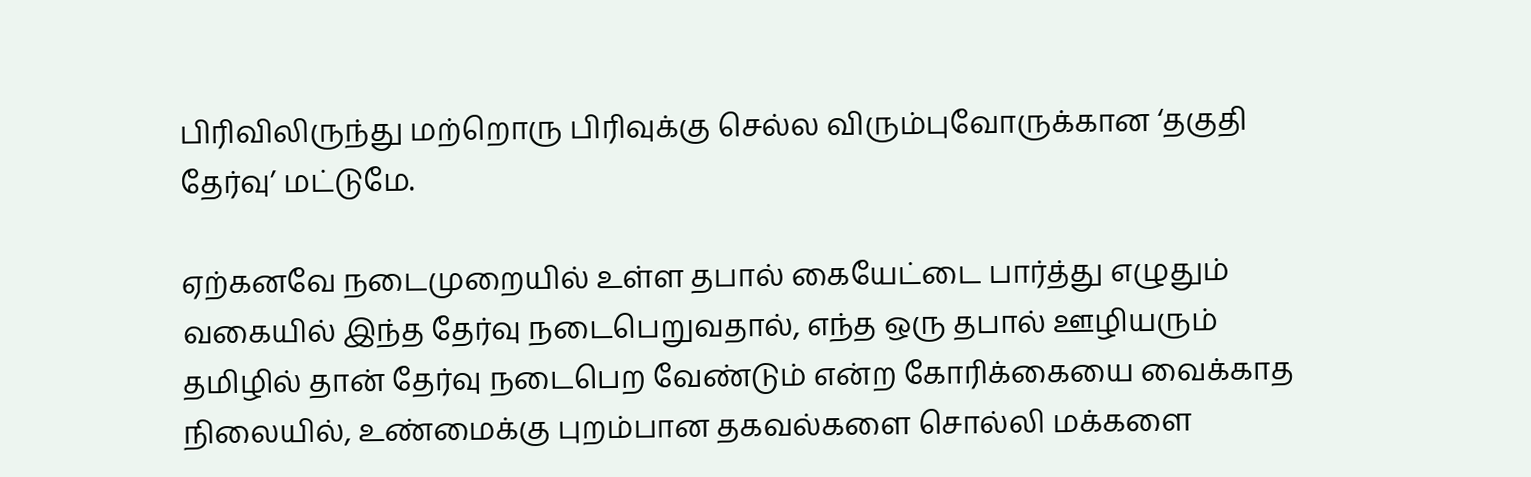பிரிவிலிருந்து மற்றொரு பிரிவுக்கு செல்ல விரும்புவோருக்கான ‘தகுதி தேர்வு’ மட்டுமே.

ஏற்கனவே நடைமுறையில் உள்ள தபால் கையேட்டை பார்த்து எழுதும் வகையில் இந்த தேர்வு நடைபெறுவதால், எந்த ஒரு தபால் ஊழியரும் தமிழில் தான் தேர்வு நடைபெற வேண்டும் என்ற கோரிக்கையை வைக்காத நிலையில், உண்மைக்கு புறம்பான தகவல்களை சொல்லி மக்களை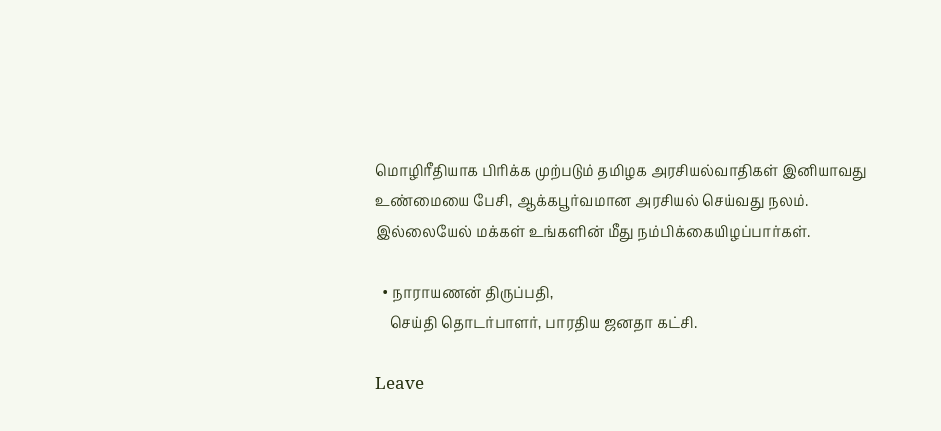மொழிரீதியாக பிரிக்க முற்படும் தமிழக அரசியல்வாதிகள் இனியாவது உண்மையை பேசி, ஆக்கபூர்வமான அரசியல் செய்வது நலம். இல்லையேல் மக்கள் உங்களின் மீது நம்பிக்கையிழப்பார்கள்.

  • நாராயணன் திருப்பதி,
    செய்தி தொடர்பாளர், பாரதிய ஜனதா கட்சி.

Leave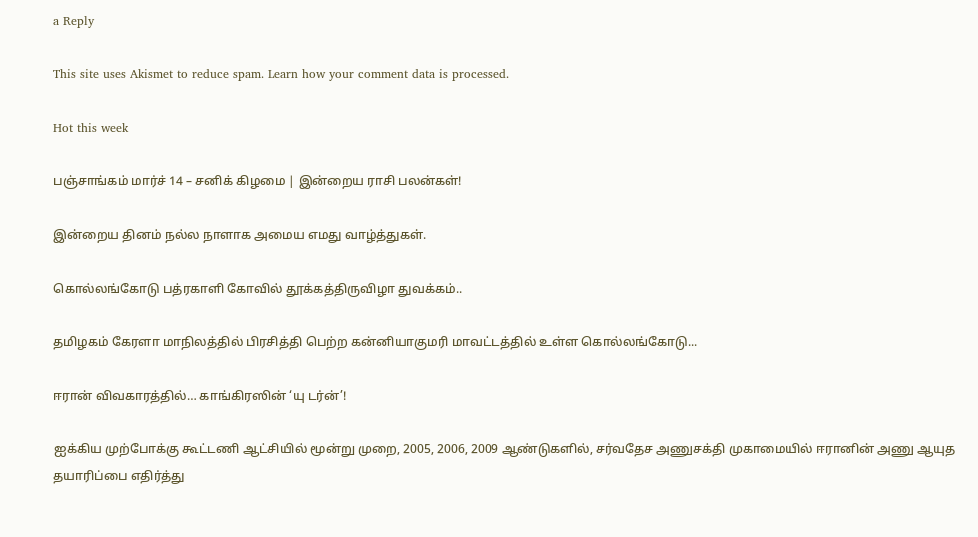a Reply

This site uses Akismet to reduce spam. Learn how your comment data is processed.

Hot this week

பஞ்சாங்கம் மார்ச் 14 – சனிக் கிழமை | இன்றைய ராசி பலன்கள்!

இன்றைய தினம் நல்ல நாளாக அமைய எமது வாழ்த்துகள்.

கொல்லங்கோடு பத்ரகாளி கோவில் தூக்கத்திருவிழா துவக்கம்..

தமிழகம் கேரளா மாநிலத்தில் பிரசித்தி பெற்ற கன்னியாகுமரி மாவட்டத்தில் உள்ள கொல்லங்கோடு...

ஈரான் விவகாரத்தில்… காங்கிரஸின் ‘யு டர்ன்’!

ஐக்கிய முற்போக்கு கூட்டணி ஆட்சியில் மூன்று முறை, 2005, 2006, 2009 ஆண்டுகளில், சர்வதேச அணுசக்தி முகாமையில் ஈரானின் அணு ஆயுத தயாரிப்பை எதிர்த்து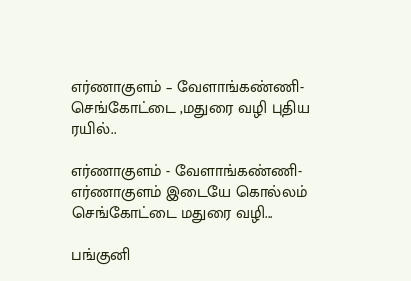எர்ணாகுளம் – வேளாங்கண்ணி- செங்கோட்டை ,மதுரை வழி புதிய ரயில்..

எர்ணாகுளம் - வேளாங்கண்ணி-எர்ணாகுளம் இடையே கொல்லம் செங்கோட்டை மதுரை வழி...

பங்குனி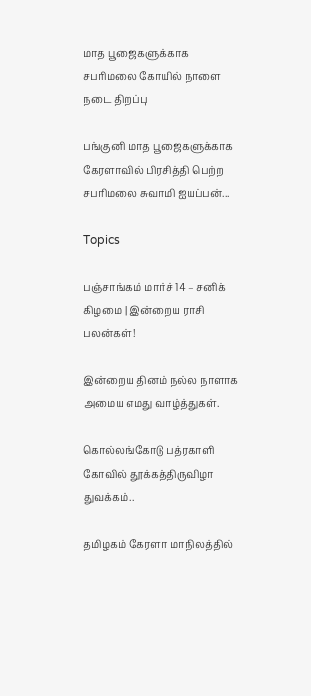மாத பூஜைகளுக்காக சபரிமலை கோயில் நாளை நடை திறப்பு

பங்குனி மாத பூஜைகளுக்காக கேரளாவில் பிரசித்தி பெற்ற சபரிமலை சுவாமி ஐயப்பன்...

Topics

பஞ்சாங்கம் மார்ச் 14 – சனிக் கிழமை | இன்றைய ராசி பலன்கள்!

இன்றைய தினம் நல்ல நாளாக அமைய எமது வாழ்த்துகள்.

கொல்லங்கோடு பத்ரகாளி கோவில் தூக்கத்திருவிழா துவக்கம்..

தமிழகம் கேரளா மாநிலத்தில்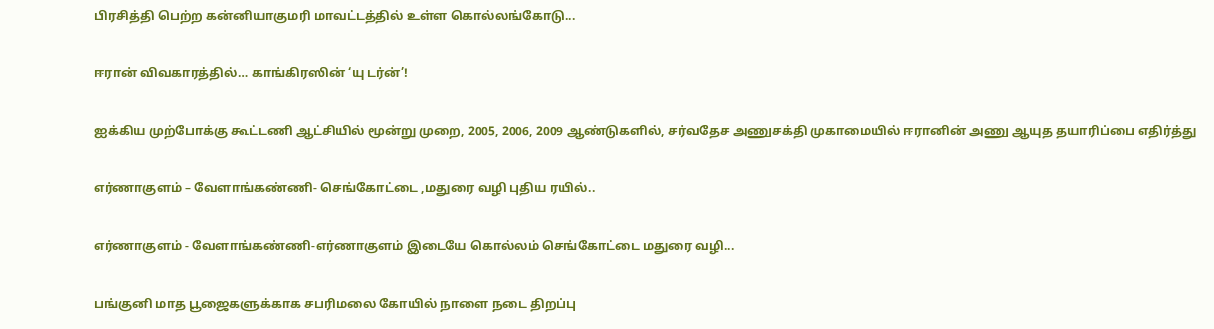பிரசித்தி பெற்ற கன்னியாகுமரி மாவட்டத்தில் உள்ள கொல்லங்கோடு...

ஈரான் விவகாரத்தில்… காங்கிரஸின் ‘யு டர்ன்’!

ஐக்கிய முற்போக்கு கூட்டணி ஆட்சியில் மூன்று முறை, 2005, 2006, 2009 ஆண்டுகளில், சர்வதேச அணுசக்தி முகாமையில் ஈரானின் அணு ஆயுத தயாரிப்பை எதிர்த்து

எர்ணாகுளம் – வேளாங்கண்ணி- செங்கோட்டை ,மதுரை வழி புதிய ரயில்..

எர்ணாகுளம் - வேளாங்கண்ணி-எர்ணாகுளம் இடையே கொல்லம் செங்கோட்டை மதுரை வழி...

பங்குனி மாத பூஜைகளுக்காக சபரிமலை கோயில் நாளை நடை திறப்பு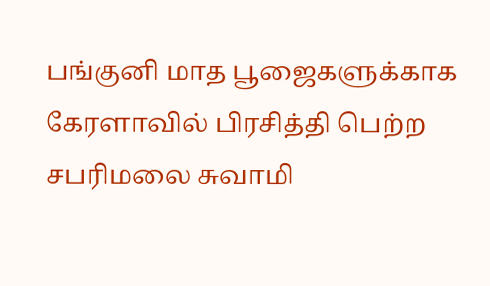பங்குனி மாத பூஜைகளுக்காக கேரளாவில் பிரசித்தி பெற்ற சபரிமலை சுவாமி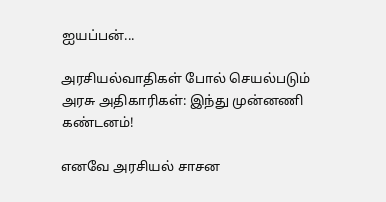ஐயப்பன்...

அரசியல்வாதிகள் போல் செயல்படும் அரசு அதிகாரிகள்: இந்து முன்னணி கண்டனம்!

எனவே அரசியல் சாசன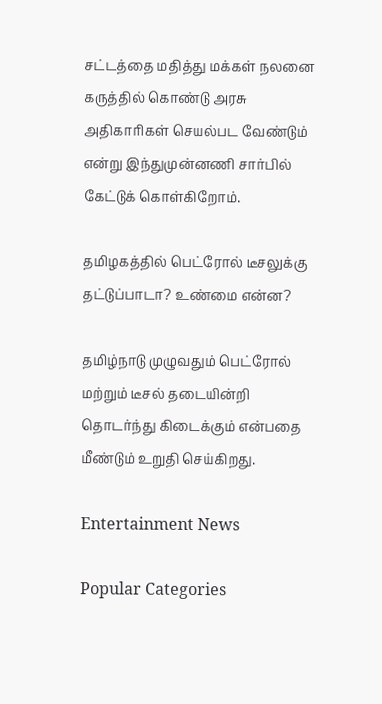சட்டத்தை மதித்து மக்கள் நலனை கருத்தில் கொண்டு அரசு அதிகாரிகள் செயல்பட வேண்டும் என்று இந்துமுன்னணி சார்பில் கேட்டுக் கொள்கிறோம்.

தமிழகத்தில் பெட்ரோல் டீசலுக்கு தட்டுப்பாடா? உண்மை என்ன?

தமிழ்நாடு முழுவதும் பெட்ரோல் மற்றும் டீசல் தடையின்றி தொடர்ந்து கிடைக்கும் என்பதை மீண்டும் உறுதி செய்கிறது.

Entertainment News

Popular Categories